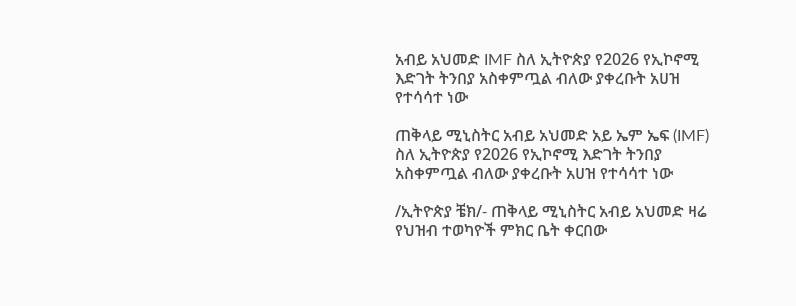አብይ አህመድ IMF ስለ ኢትዮጵያ የ2026 የኢኮኖሚ እድገት ትንበያ አስቀምጧል ብለው ያቀረቡት አሀዝ የተሳሳተ ነው

ጠቅላይ ሚኒስትር አብይ አህመድ አይ ኤም ኤፍ (IMF) ስለ ኢትዮጵያ የ2026 የኢኮኖሚ እድገት ትንበያ አስቀምጧል ብለው ያቀረቡት አሀዝ የተሳሳተ ነው

/ኢትዮጵያ ቼክ/- ጠቅላይ ሚኒስትር አብይ አህመድ ዛሬ የህዝብ ተወካዮች ምክር ቤት ቀርበው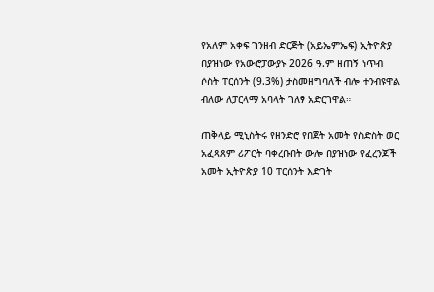የአለም አቀፍ ገንዘብ ድርጅት (አይኤምኤፍ) ኢትዮጵያ በያዝነው የአውሮፓውያኑ 2026 ዓ.ም ዘጠኝ ነጥብ ሶስት ፐርሰንት (9.3%) ታስመዘግባለች ብሎ ተንብዩዋል ብለው ለፓርላማ አባላት ገለፃ አድርገዋል።

ጠቅላይ ሚኒስትሩ የዘንድሮ የበጀት አመት የስድስት ወር አፈጻጸም ሪፖርት ባቀረቡበት ውሎ በያዝነው የፈረንጆች አመት ኢትዮጵያ 10 ፐርሰንት እድገት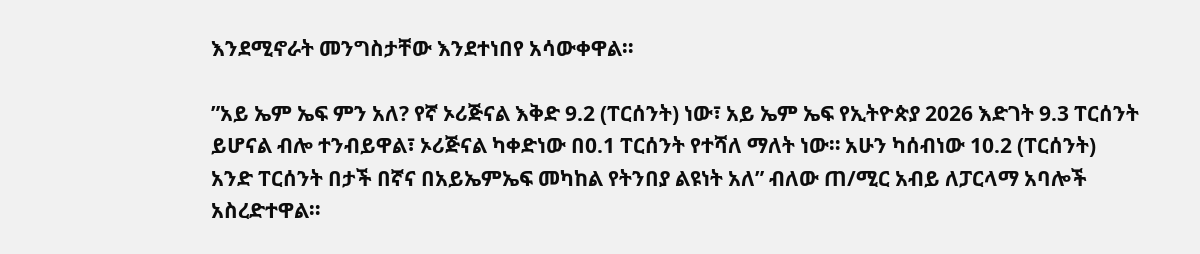እንደሚኖራት መንግስታቸው እንደተነበየ አሳውቀዋል።

”አይ ኤም ኤፍ ምን አለ? የኛ ኦሪጅናል እቅድ 9.2 (ፐርሰንት) ነው፣ አይ ኤም ኤፍ የኢትዮጵያ 2026 እድገት 9.3 ፐርሰንት ይሆናል ብሎ ተንብይዋል፣ ኦሪጅናል ካቀድነው በ0.1 ፐርሰንት የተሻለ ማለት ነው። አሁን ካሰብነው 10.2 (ፐርሰንት) አንድ ፐርሰንት በታች በኛና በአይኤምኤፍ መካከል የትንበያ ልዩነት አለ” ብለው ጠ/ሚር አብይ ለፓርላማ አባሎች አስረድተዋል።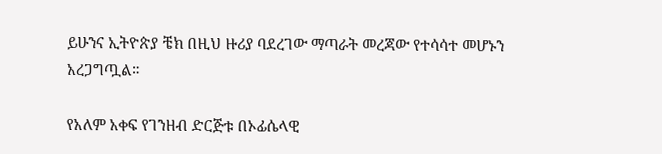ይሁንና ኢትዮጵያ ቼክ በዚህ ዙሪያ ባደረገው ማጣራት መረጃው የተሳሳተ መሆኑን አረጋግጧል።

የአለም አቀፍ የገንዘብ ድርጅቱ በኦፊሴላዊ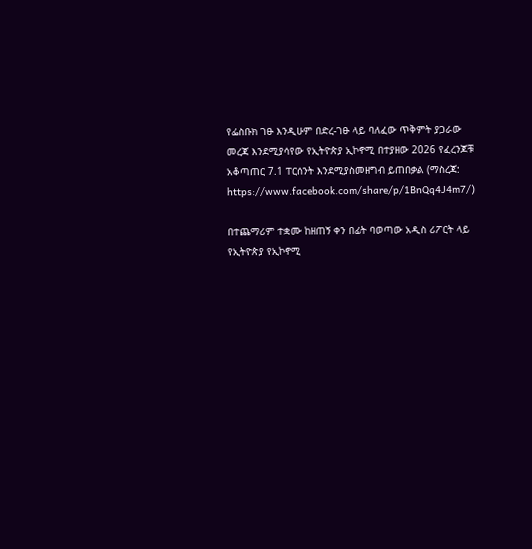የፌስቡክ ገፁ እንዲሁም በድረ-ገፁ ላይ ባለፈው ጥቅምት ያጋራው መረጃ እንደሚያሳየው የኢትዮጵያ ኢኮኖሚ በተያዘው 2026 የፈረንጆቹ አቆጣጠር 7.1 ፐርሰንት እንደሚያስመዘግብ ይጠበቃል (ማስረጃ: https://www.facebook.com/share/p/1BnQq4J4m7/)

በተጨማሪም ተቋሙ ከዘጠኝ ቀን በፊት ባወጣው አዲስ ሪፖርት ላይ የኢትዮጵያ የኢኮኖሚ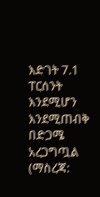እድገት 7.1 ፐርሰንት እንደሚሆን እንደሚጠብቅ በድጋሜ አረጋግጧል (ማስረጃ: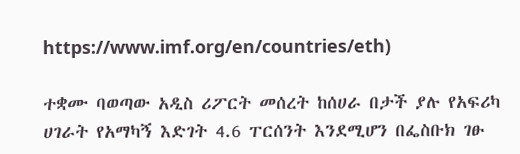https://www.imf.org/en/countries/eth)

ተቋሙ ባወጣው አዲስ ሪፖርት መሰረት ከሰሀራ በታች ያሉ የአፍሪካ ሀገራት የአማካኝ እድገት 4.6 ፐርሰንት እንደሚሆን በፌስቡክ ገፁ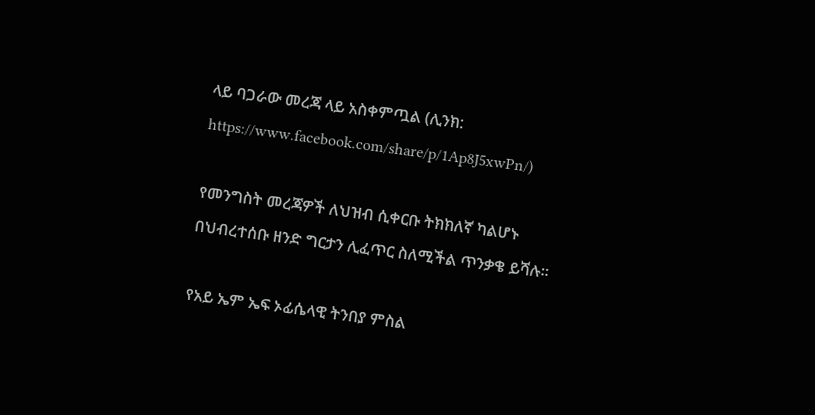ላይ ባጋራው መረጃ ላይ አስቀምጧል (ሊንክ: https://www.facebook.com/share/p/1Ap8J5xwPn/)

የመንግስት መረጃዎች ለህዝብ ሲቀርቡ ትክክለኛ ካልሆኑ በህብረተሰቡ ዘንድ ግርታን ሊፈጥር ስለሚችል ጥንቃቄ ይሻሉ።

የአይ ኤም ኤፍ ኦፊሴላዊ ትንበያ ምስል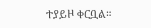ተያይዞ ቀርቧል።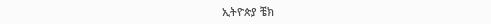ኢትዮጵያ ቼክ